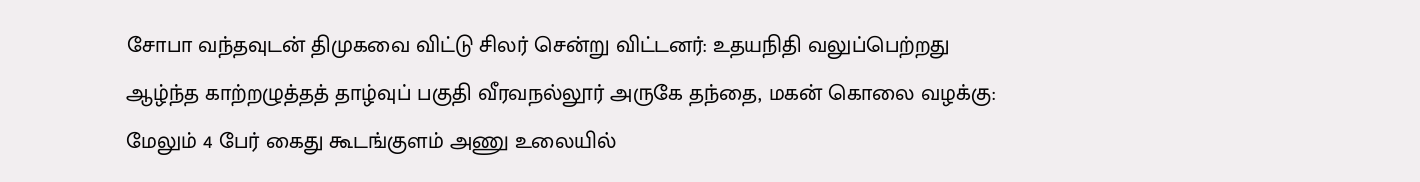சோபா வந்தவுடன் திமுகவை விட்டு சிலர் சென்று விட்டனர்: உதயநிதி வலுப்பெற்றது ஆழ்ந்த காற்றழுத்தத் தாழ்வுப் பகுதி வீரவநல்லூர் அருகே தந்தை, மகன் கொலை வழக்கு: மேலும் 4 பேர் கைது கூடங்குளம் அணு உலையில்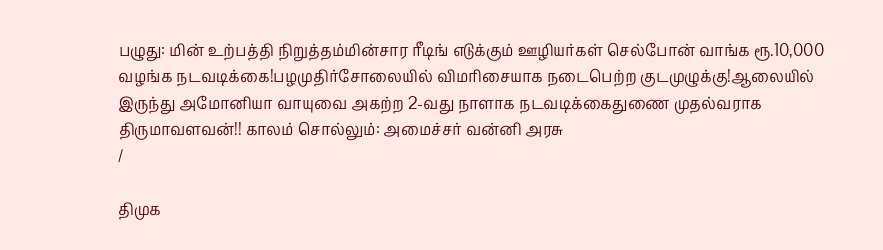பழுது: மின் உற்பத்தி நிறுத்தம்மின்சார ரீடிங் எடுக்கும் ஊழியர்கள் செல்போன் வாங்க ரூ.10,000 வழங்க நடவடிக்கை!பழமுதிர்சோலையில் விமரிசையாக நடைபெற்ற குடமுழுக்கு!ஆலையில் இருந்து அமோனியா வாயுவை அகற்ற 2-வது நாளாக நடவடிக்கைதுணை முதல்வராக திருமாவளவன்!! காலம் சொல்லும்: அமைச்சர் வன்னி அரசு
/

திமுக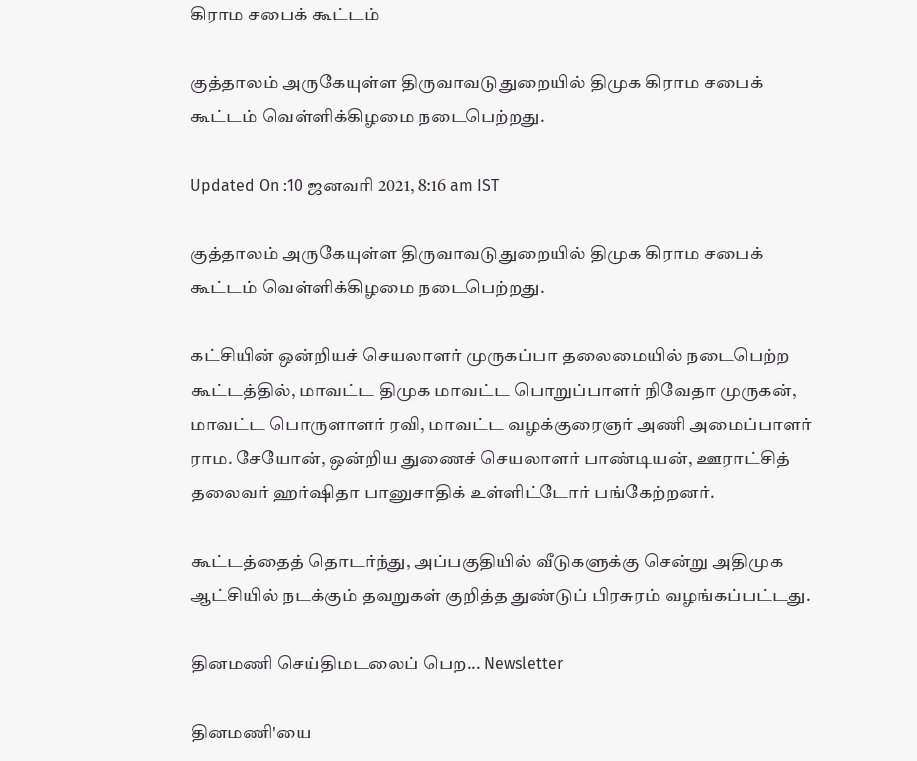கிராம சபைக் கூட்டம்

குத்தாலம் அருகேயுள்ள திருவாவடுதுறையில் திமுக கிராம சபைக் கூட்டம் வெள்ளிக்கிழமை நடைபெற்றது.

Updated On :10 ஜனவரி 2021, 8:16 am IST

குத்தாலம் அருகேயுள்ள திருவாவடுதுறையில் திமுக கிராம சபைக் கூட்டம் வெள்ளிக்கிழமை நடைபெற்றது.

கட்சியின் ஒன்றியச் செயலாளர் முருகப்பா தலைமையில் நடைபெற்ற கூட்டத்தில், மாவட்ட திமுக மாவட்ட பொறுப்பாளர் நிவேதா முருகன், மாவட்ட பொருளாளர் ரவி, மாவட்ட வழக்குரைஞர் அணி அமைப்பாளர் ராம. சேயோன், ஒன்றிய துணைச் செயலாளர் பாண்டியன், ஊராட்சித் தலைவர் ஹர்ஷிதா பானுசாதிக் உள்ளிட்டோர் பங்கேற்றனர்.

கூட்டத்தைத் தொடர்ந்து, அப்பகுதியில் வீடுகளுக்கு சென்று அதிமுக ஆட்சியில் நடக்கும் தவறுகள் குறித்த துண்டுப் பிரசுரம் வழங்கப்பட்டது.

தினமணி செய்திமடலைப் பெற... Newsletter

தினமணி'யை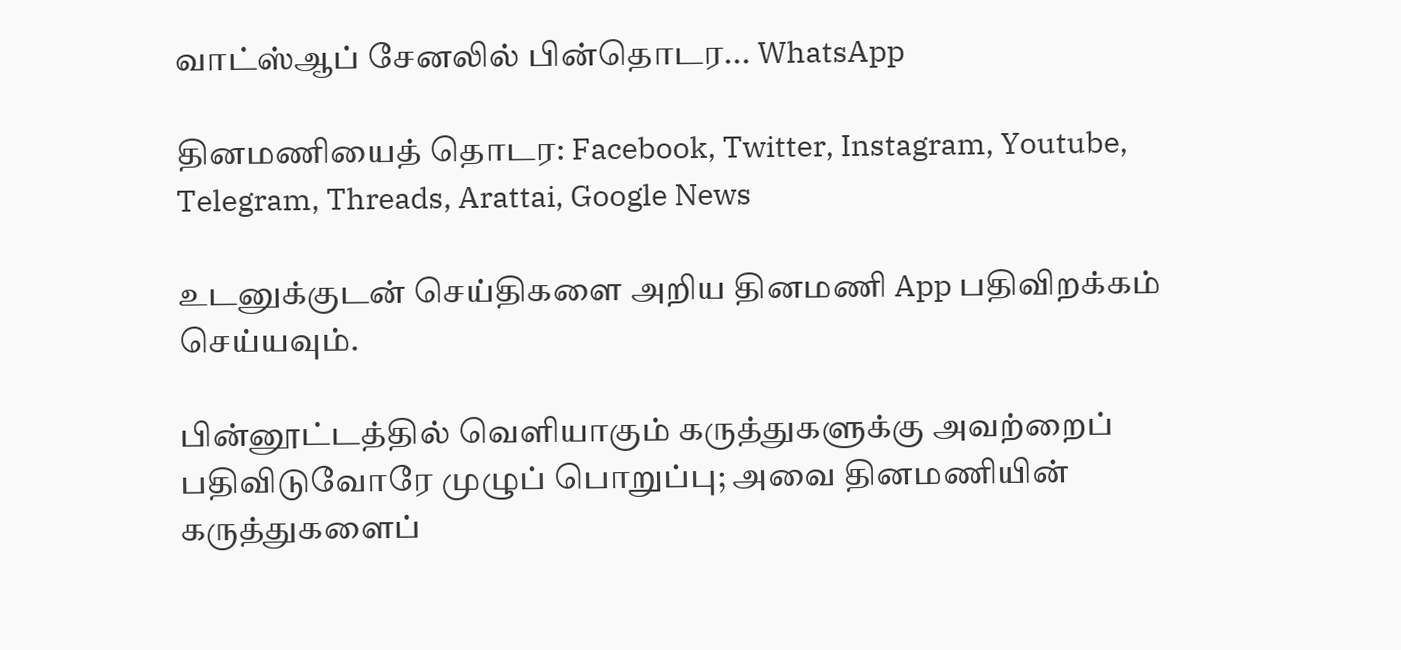வாட்ஸ்ஆப் சேனலில் பின்தொடர... WhatsApp

தினமணியைத் தொடர: Facebook, Twitter, Instagram, Youtube, Telegram, Threads, Arattai, Google News

உடனுக்குடன் செய்திகளை அறிய தினமணி App பதிவிறக்கம் செய்யவும்.

பின்னூட்டத்தில் வெளியாகும் கருத்துகளுக்கு அவற்றைப் பதிவிடுவோரே முழுப் பொறுப்பு; அவை தினமணியின் கருத்துகளைப்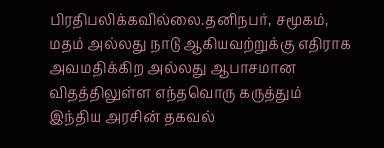பிரதிபலிக்கவில்லை.தனிநபர், சமூகம், மதம் அல்லது நாடு ஆகியவற்றுக்கு எதிராக அவமதிக்கிற அல்லது ஆபாசமான விதத்திலுள்ள எந்தவொரு கருத்தும் இந்திய அரசின் தகவல்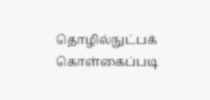தொழில்நுட்பக் கொள்கைப்படி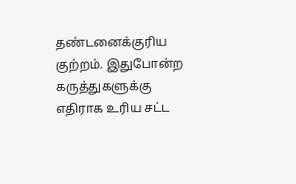தண்டனைக்குரிய குற்றம். இதுபோன்ற கருத்துகளுக்கு எதிராக உரிய சட்ட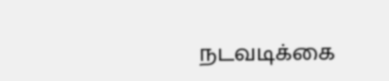நடவடிக்கை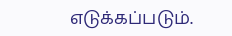எடுக்கப்படும்.